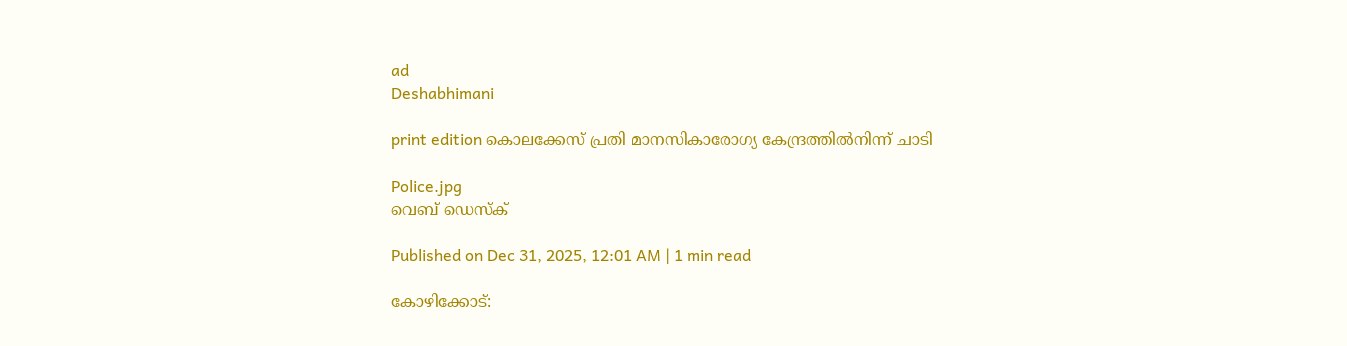ad
Deshabhimani

print edition കൊലക്കേസ്‌ പ്രതി മാനസികാരോഗ്യ കേന്ദ്രത്തിൽനിന്ന്‌ ചാടി

Police.jpg
വെബ് ഡെസ്ക്

Published on Dec 31, 2025, 12:01 AM | 1 min read

കോഴിക്കോട്‌: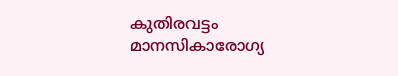കുതിരവട്ടം മാനസികാരോഗ്യ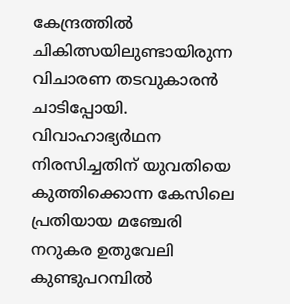കേന്ദ്രത്തിൽ ചികിത്സയിലുണ്ടായിരുന്ന വിചാരണ തടവുകാരൻ ചാടിപ്പോയി. വിവാഹാഭ്യർഥന നിരസിച്ചതിന്‌ യുവതിയെ കുത്തിക്കൊന്ന കേസിലെ പ്രതിയായ മഞ്ചേരി നറുകര ഉതുവേലി കുണ്ടുപറമ്പിൽ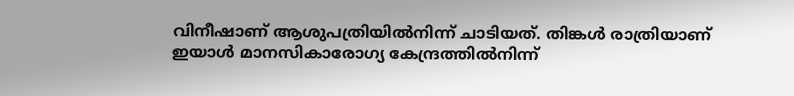വിനീഷാണ്‌ ആശുപത്രിയിൽനിന്ന്‌ ചാടിയത്‌. തിങ്കൾ രാത്രിയാണ്‌ ഇയാൾ മാനസികാരോഗ്യ കേന്ദ്രത്തിൽനിന്ന്‌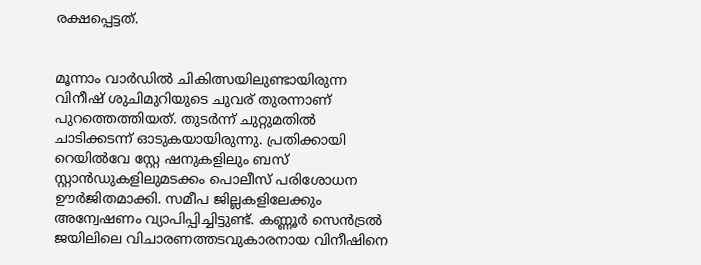രക്ഷപ്പെട്ടത്‌.


മൂന്നാം വാർഡിൽ ചികിത്സയിലുണ്ടായിരുന്ന വിനീഷ്‌ ശുചിമുറിയുടെ ചുവര്‌ തുരന്നാണ്‌ പുറത്തെത്തിയത്‌. തുടർന്ന്‌ ചുറ്റുമതിൽ ചാടിക്കടന്ന്‌ ഓടുകയായിരുന്നു. പ്രതിക്കായി റെയിൽവേ സ്റ്റേ ഷനുകളിലും ബസ്‌ സ്റ്റാൻഡുകളിലുമടക്കം പൊലീസ്‌ പരിശോധന ഉ‍ൗർജിതമാക്കി. സമീപ ജില്ലകളിലേക്കും അന്വേഷണം വ്യാപിപ്പിച്ചിട്ടുണ്ട്‌. കണ്ണൂർ സെൻട്രൽ ജയിലിലെ വിചാരണത്തടവുകാരനായ വിനീഷിനെ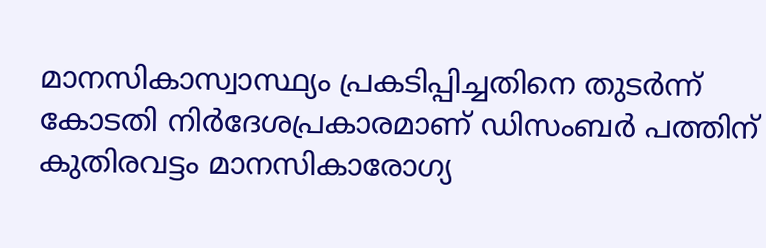മാനസികാസ്വാസ്ഥ്യം പ്രകടിപ്പിച്ചതിനെ തുടർന്ന്‌ കോടതി നിർദേശപ്രകാരമാണ്‌ ഡിസംബർ പത്തിന്‌ കുതിരവട്ടം മാനസികാരോഗ്യ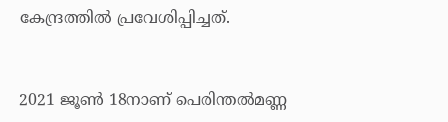കേന്ദ്രത്തിൽ പ്രവേശിപ്പിച്ചത്‌.


2021 ജൂൺ 18നാണ്‌ പെരിന്തൽമണ്ണ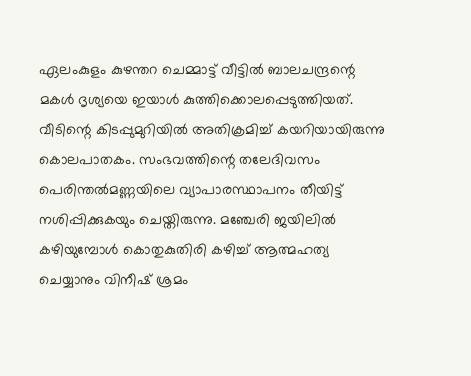ഏലംകുളം കുഴന്തറ ചെമ്മാട്ട്‌ വീട്ടിൽ ബാലചന്ദ്രന്റെ മകൾ ദൃശ്യയെ ഇയാൾ കുത്തിക്കൊലപ്പെടുത്തിയത്‌. വീടിന്റെ കിടപ്പുമുറിയിൽ അതിക്രമിച്ച്‌ കയറിയായിരുന്നു കൊലപാതകം. സംഭവത്തിന്റെ തലേദിവസം പെരിന്തൽമണ്ണയിലെ വ്യാപാരസ്ഥാപനം തീയിട്ട്‌ നശിപ്പിക്കുകയും ചെയ്തിരുന്നു. മഞ്ചേരി ജയിലിൽ കഴിയുമ്പോൾ കൊതുകുതിരി കഴിച്ച്‌ ആത്മഹത്യ ചെയ്യാനും വിനീഷ്‌ ശ്രമം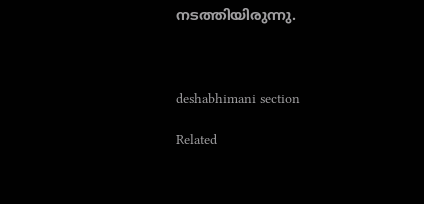നടത്തിയിരുന്നു.



deshabhimani section

Related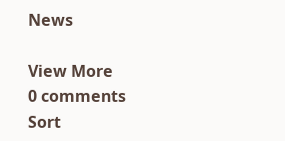News

View More
0 comments
Sort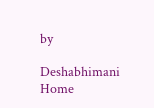by

Deshabhimani
Home